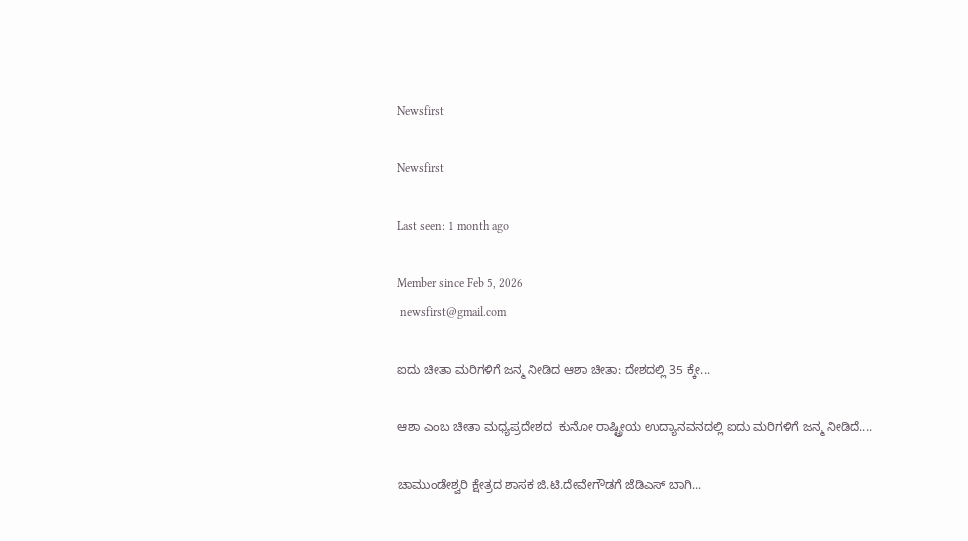Newsfirst

Newsfirst

Last seen: 1 month ago

Member since Feb 5, 2026
 newsfirst@gmail.com

ಐದು ಚೀತಾ ಮರಿಗಳಿಗೆ ಜನ್ಮ ನೀಡಿದ ಆಶಾ ಚೀತಾ: ದೇಶದಲ್ಲಿ 35 ಕ್ಕೇ...

ಆಶಾ ಎಂಬ ಚೀತಾ ಮಧ್ಯಪ್ರದೇಶದ  ಕುನೋ ರಾಷ್ಟ್ರೀಯ ಉದ್ಯಾನವನದಲ್ಲಿ ಐದು ಮರಿಗಳಿಗೆ ಜನ್ಮ ನೀಡಿದೆ....

ಚಾಮುಂಡೇಶ್ವರಿ ಕ್ಷೇತ್ರದ ಶಾಸಕ ಜಿ.ಟಿ.ದೇವೇಗೌಡಗೆ ಜೆಡಿಎಸ್ ಬಾಗಿ...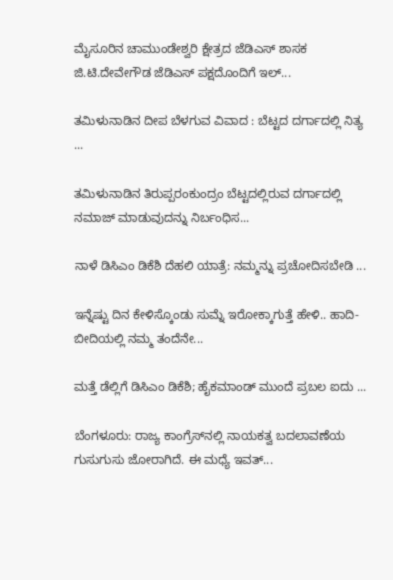ಮೈಸೂರಿನ ಚಾಮುಂಡೇಶ್ವರಿ ಕ್ಷೇತ್ರದ ಜೆಡಿಎಸ್ ಶಾಸಕ ಜಿ.ಟಿ.ದೇವೇಗೌಡ ಜೆಡಿಎಸ್ ಪಕ್ಷದೊಂದಿಗೆ ಇಲ್...

ತಮಿಳುನಾಡಿನ ದೀಪ ಬೆಳಗುವ ವಿವಾದ : ಬೆಟ್ಟದ ದರ್ಗಾದಲ್ಲಿ ನಿತ್ಯ ...

ತಮಿಳುನಾಡಿನ ತಿರುಪ್ಪರಂಕುಂದ್ರಂ ಬೆಟ್ಟದಲ್ಲಿರುವ ದರ್ಗಾದಲ್ಲಿ ನಮಾಜ್ ಮಾಡುವುದನ್ನು ನಿರ್ಬಂಧಿಸ...

ನಾಳೆ ಡಿಸಿಎಂ ಡಿಕೆಶಿ ದೆಹಲಿ ಯಾತ್ರೆ: ನಮ್ಮನ್ನು ಪ್ರಚೋದಿಸಬೇಡಿ ...

ಇನ್ನೆಷ್ಟು ದಿನ ಕೇಳಿಸ್ಕೊಂಡು ಸುಮ್ನೆ ಇರೋಕ್ಕಾಗುತ್ತೆ ಹೇಳಿ.. ಹಾದಿ-ಬೀದಿಯಲ್ಲಿ ನಮ್ಮ ತಂದೆನೇ...

ಮತ್ತೆ ಡೆಲ್ಲಿಗೆ ಡಿಸಿಎಂ ಡಿಕೆಶಿ; ಹೈಕಮಾಂಡ್ ಮುಂದೆ ಪ್ರಬಲ ಐದು ...

ಬೆಂಗಳೂರು: ರಾಜ್ಯ ಕಾಂಗ್ರೆಸ್‌ನಲ್ಲಿ ನಾಯಕತ್ವ ಬದಲಾವಣೆಯ ಗುಸುಗುಸು ಜೋರಾಗಿದೆ. ಈ ಮಧ್ಯೆ ಇವತ್...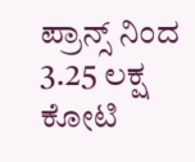ಪ್ರಾನ್ಸ್ ನಿಂದ 3.25 ಲಕ್ಷ ಕೋಟಿ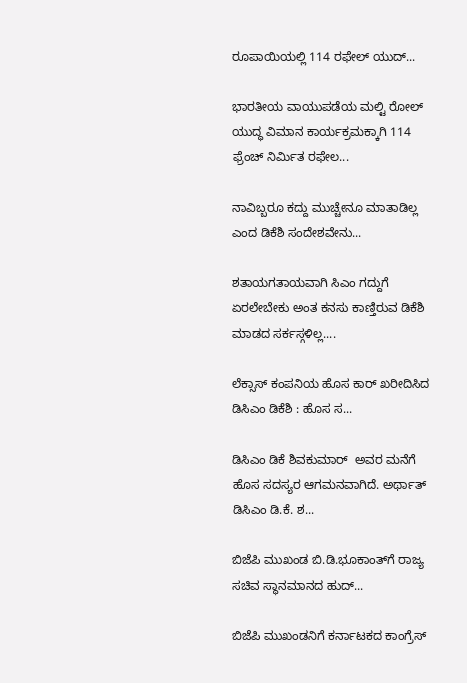ರೂಪಾಯಿಯಲ್ಲಿ 114 ರಫೇಲ್ ಯುದ್...

ಭಾರತೀಯ ವಾಯುಪಡೆಯ ಮಲ್ಟಿ ರೋಲ್‌ ಯುದ್ಧ ವಿಮಾನ ಕಾರ್ಯಕ್ರಮಕ್ಕಾಗಿ 114 ಫ್ರೆಂಚ್ ನಿರ್ಮಿತ ರಫೇಲ...

ನಾವಿಬ್ಬರೂ ಕದ್ದು ಮುಚ್ಚೇನೂ ಮಾತಾಡಿಲ್ಲ ಎಂದ ಡಿಕೆಶಿ ಸಂದೇಶವೇನು...

ಶತಾಯಗತಾಯವಾಗಿ ಸಿಎಂ ಗದ್ದುಗೆ ಏರಲೇಬೇಕು ಅಂತ ಕನಸು ಕಾಣ್ತಿರುವ ಡಿಕೆಶಿ ಮಾಡದ ಸರ್ಕಸ್ಗಳಿಲ್ಲ....

ಲೆಕ್ಸಾಸ್ ಕಂಪನಿಯ ಹೊಸ ಕಾರ್ ಖರೀದಿಸಿದ ಡಿಸಿಎಂ ಡಿಕೆಶಿ : ಹೊಸ ಸ...

ಡಿಸಿಎಂ ಡಿಕೆ ಶಿವಕುಮಾರ್  ಅವರ ಮನೆಗೆ ಹೊಸ ಸದಸ್ಯರ ಆಗಮನವಾಗಿದೆ. ಅರ್ಥಾತ್‌ ಡಿಸಿಎಂ ಡಿ.ಕೆ. ಶ...

ಬಿಜೆಪಿ ಮುಖಂಡ ಬಿ.ಡಿ.ಭೂಕಾಂತ್‌ಗೆ ರಾಜ್ಯ ಸಚಿವ ಸ್ಥಾನಮಾನದ ಹುದ್...

ಬಿಜೆಪಿ ಮುಖಂಡನಿಗೆ ಕರ್ನಾಟಕದ ಕಾಂಗ್ರೆಸ್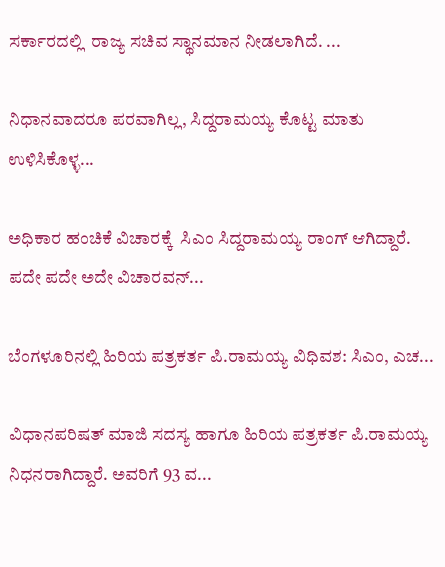ಸರ್ಕಾರದಲ್ಲಿ  ರಾಜ್ಯ ಸಚಿವ ಸ್ಥಾನಮಾನ ನೀಡಲಾಗಿದೆ. ...

ನಿಧಾನವಾದರೂ ಪರವಾಗಿಲ್ಲ, ಸಿದ್ದರಾಮಯ್ಯ ಕೊಟ್ಟ ಮಾತು ಉಳಿಸಿಕೊಳ್ಳ...

ಅಧಿಕಾರ ಹಂಚಿಕೆ ವಿಚಾರಕ್ಕೆ  ಸಿಎಂ ಸಿದ್ದರಾಮಯ್ಯ ರಾಂಗ್ ಆಗಿದ್ದಾರೆ.  ಪದೇ ಪದೇ ಅದೇ ವಿಚಾರವನ್...

ಬೆಂಗಳೂರಿನಲ್ಲಿ ಹಿರಿಯ ಪತ್ರಕರ್ತ ಪಿ.ರಾಮಯ್ಯ ವಿಧಿವಶ: ಸಿಎಂ, ಎಚ...

ವಿಧಾನಪರಿಷತ್ ಮಾಜಿ ಸದಸ್ಯ ಹಾಗೂ ಹಿರಿಯ ಪತ್ರಕರ್ತ ಪಿ.ರಾಮಯ್ಯ ನಿಧನರಾಗಿದ್ದಾರೆ. ಅವರಿಗೆ 93 ವ...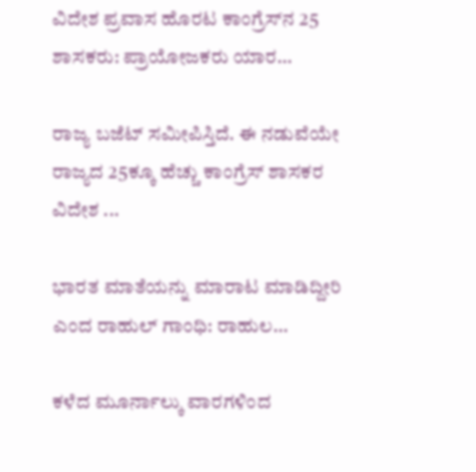ವಿದೇಶ ಪ್ರವಾಸ ಹೊರಟ ಕಾಂಗ್ರೆಸ್‌ನ 25 ಶಾಸಕರು: ಪ್ರಾಯೋಜಕರು ಯಾರ...

ರಾಜ್ಯ ಬಜೆಟ್ ಸಮೀಪಿಸ್ತಿದೆ. ಈ ನಡುವೆಯೇ ರಾಜ್ಯದ 25ಕ್ಕೂ ಹೆಚ್ಚು ಕಾಂಗ್ರೆಸ್‌ ಶಾಸಕರ ವಿದೇಶ ...

ಭಾರತ ಮಾತೆಯನ್ನು ಮಾರಾಟ ಮಾಡಿದ್ದೀರಿ ಎಂದ ರಾಹುಲ್ ಗಾಂಧಿ: ರಾಹುಲ...

ಕಳೆದ ಮೂರ್ನಾಲ್ಕು ವಾರಗಳಿಂದ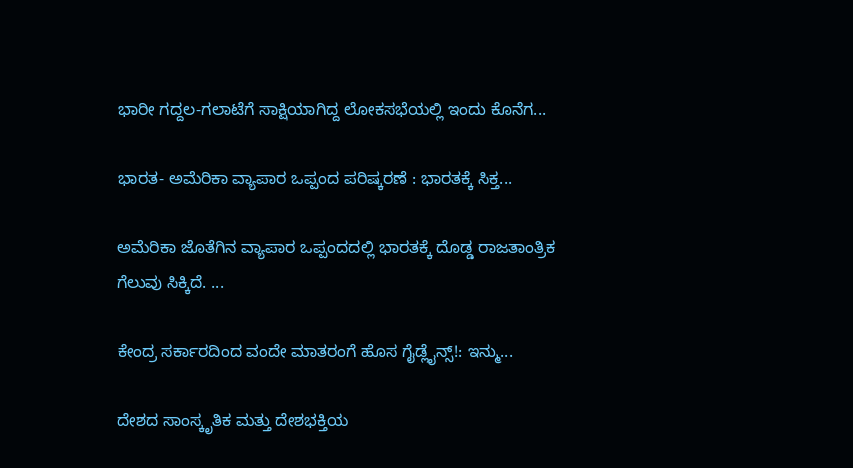ಭಾರೀ ಗದ್ದಲ-ಗಲಾಟೆಗೆ ಸಾಕ್ಷಿಯಾಗಿದ್ದ ಲೋಕಸಭೆಯಲ್ಲಿ ಇಂದು ಕೊನೆಗ...

ಭಾರತ- ಅಮೆರಿಕಾ ವ್ಯಾಪಾರ ಒಪ್ಪಂದ ಪರಿಷ್ಕರಣೆ : ಭಾರತಕ್ಕೆ ಸಿಕ್ತ...

ಅಮೆರಿಕಾ ಜೊತೆಗಿನ ವ್ಯಾಪಾರ ಒಪ್ಪಂದದಲ್ಲಿ ಭಾರತಕ್ಕೆ ದೊಡ್ಡ ರಾಜತಾಂತ್ರಿಕ ಗೆಲುವು ಸಿಕ್ಕಿದೆ. ...

ಕೇಂದ್ರ ಸರ್ಕಾರದಿಂದ ವಂದೇ ಮಾತರಂಗೆ ಹೊಸ ಗೈಡ್ಲೈನ್ಸ್!: ಇನ್ಮು...

ದೇಶದ ಸಾಂಸ್ಕೃತಿಕ ಮತ್ತು ದೇಶಭಕ್ತಿಯ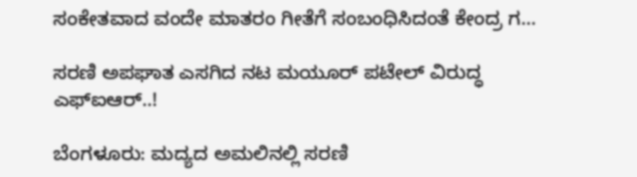ಸಂಕೇತವಾದ ವಂದೇ ಮಾತರಂ ಗೀತೆಗೆ ಸಂಬಂಧಿಸಿದಂತೆ ಕೇಂದ್ರ ಗ...

ಸರಣಿ ಅಪಘಾತ ಎಸಗಿದ ನಟ ಮಯೂರ್ ಪಟೇಲ್ ವಿರುದ್ಧ ಎಫ್‌ಐಆರ್..!

ಬೆಂಗಳೂರು: ಮದ್ಯದ ಅಮಲಿನಲ್ಲಿ ಸರಣಿ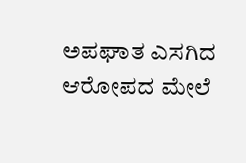ಅಪಘಾತ ಎಸಗಿದ ಆರೋಪದ ಮೇಲೆ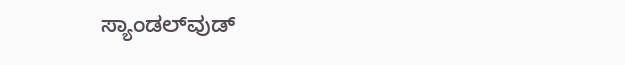ಸ್ಯಾಂಡಲ್‌ವುಡ್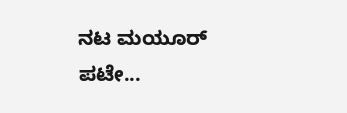ನಟ ಮಯೂರ್ ಪಟೇ...